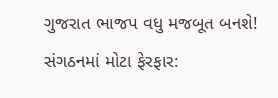ગુજરાત ભાજપ વધુ મજબૂત બનશે! સંગઠનમાં મોટા ફેરફાર: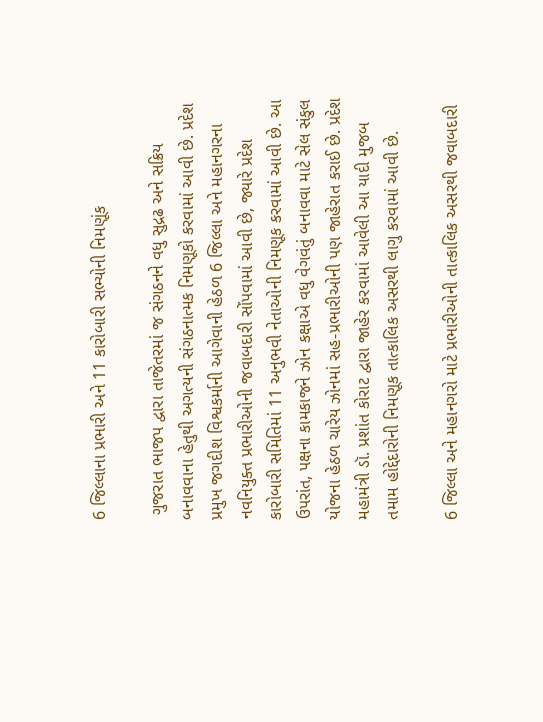6 જિલ્લાના પ્રભારી અને 11 કારોબારી સભ્યોની નિમણૂંક

 ગુજરાત ભાજપ દ્વારા તાજેતરમાં જ સંગઠનને વધુ સુદ્રઢ અને સક્રિય બનાવવાના હેતુથી અગત્યની સંગઠનાત્મક નિમણૂકો કરવામાં આવી છે. પ્રદેશ પ્રમુખ જગદીશ વિશ્વકર્માની આગેવાની હેઠળ 6 જિલ્લા અને મહાનગરના નવનિયુક્ત પ્રભારીઓની જવાબદારી સોંપવામાં આવી છે, જ્યારે પ્રદેશ કારોબારી સમિતિમાં 11 અનુભવી નેતાઓની નિમણૂક કરવામાં આવી છે. આ ઉપરાંત, પક્ષના કામકાજને ઝોન કક્ષાએ વધુ વેગવંતું બનાવવા માટે સેલ સંકુલ યોજના હેઠળ ચારેય ઝોનમાં સહ-પ્રભારીઓની પણ જાહેરાત કરાઈ છે. પ્રદેશ મહામંત્રી ડૉ. પ્રશાંત કોરાટ દ્વારા જાહેર કરવામાં આવેલી આ યાદી મુજબ તમામ હોદ્દેદારોની નિમણૂક તાત્કાલિક અસરથી લાગુ કરવામાં આવી છે.

6 જિલ્લા અને મહાનગરો માટે પ્રભારીઓની તાત્કાલિક અસરથી જવાબદારી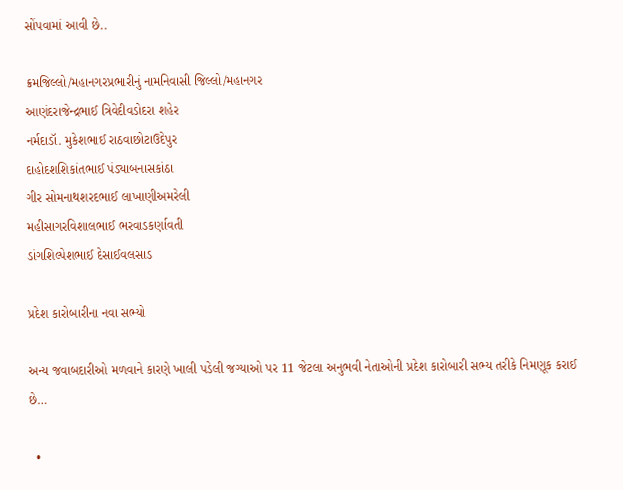સોંપવામાં આવી છે..

ક્રમજિલ્લો/મહાનગરપ્રભારીનું નામનિવાસી જિલ્લો/મહાનગર
આણંદરાજેન્દ્રભાઈ ત્રિવેદીવડોદરા શહેર
નર્મદાડૉ. મુકેશભાઈ રાઠવાછોટાઉદેપુર
દાહોદશશિકાંતભાઈ પંડ્યાબનાસકાંઠા
ગીર સોમનાથશરદભાઈ લાખાણીઅમરેલી
મહીસાગરવિશાલભાઈ ભરવાડકર્ણાવતી
ડાંગશિલ્પેશભાઈ દેસાઈવલસાડ

પ્રદેશ કારોબારીના નવા સભ્યો

અન્ય જવાબદારીઓ મળવાને કારણે ખાલી પડેલી જગ્યાઓ પર 11 જેટલા અનુભવી નેતાઓની પ્રદેશ કારોબારી સભ્ય તરીકે નિમણૂક કરાઈ છે…

  •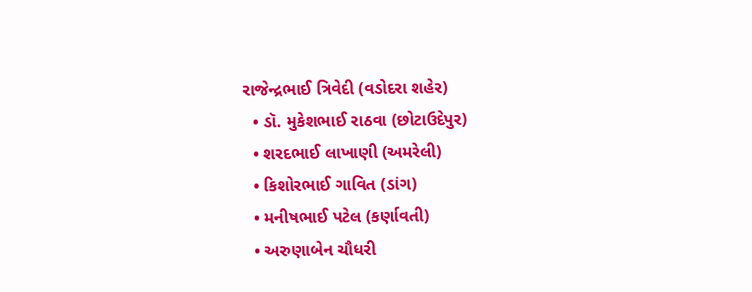રાજેન્દ્રભાઈ ત્રિવેદી (વડોદરા શહેર)
  • ડૉ. મુકેશભાઈ રાઠવા (છોટાઉદેપુર)
  • શરદભાઈ લાખાણી (અમરેલી)
  • કિશોરભાઈ ગાવિત (ડાંગ)
  • મનીષભાઈ પટેલ (કર્ણાવતી)
  • અરુણાબેન ચૌધરી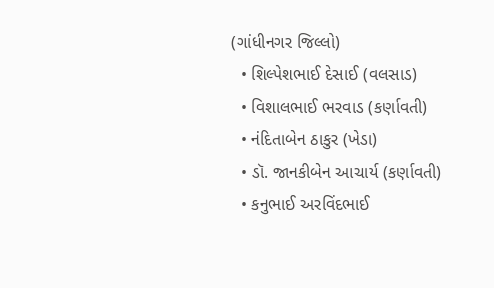(ગાંધીનગર જિલ્લો)
  • શિલ્પેશભાઈ દેસાઈ (વલસાડ)
  • વિશાલભાઈ ભરવાડ (કર્ણાવતી)
  • નંદિતાબેન ઠાકુર (ખેડા)
  • ડૉ. જાનકીબેન આચાર્ય (કર્ણાવતી)
  • કનુભાઈ અરવિંદભાઈ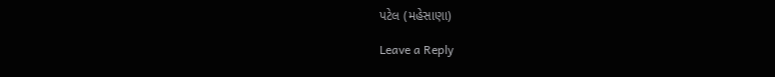પટેલ (મહેસાણા)

Leave a Reply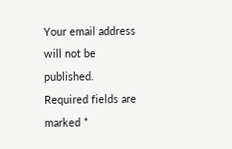Your email address will not be published. Required fields are marked *